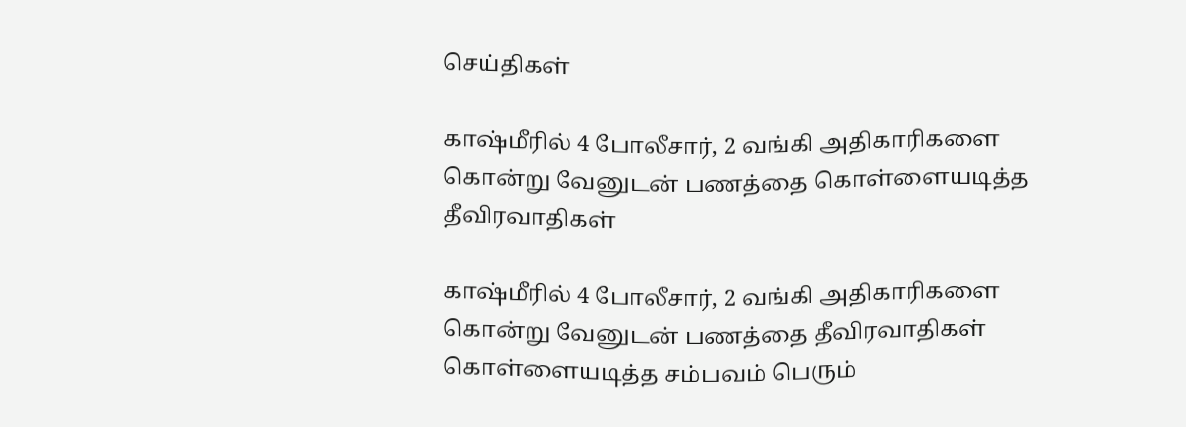செய்திகள்

காஷ்மீரில் 4 போலீசார், 2 வங்கி அதிகாரிகளை கொன்று வேனுடன் பணத்தை கொள்ளையடித்த தீவிரவாதிகள்

காஷ்மீரில் 4 போலீசார், 2 வங்கி அதிகாரிகளை கொன்று வேனுடன் பணத்தை தீவிரவாதிகள் கொள்ளையடித்த சம்பவம் பெரும்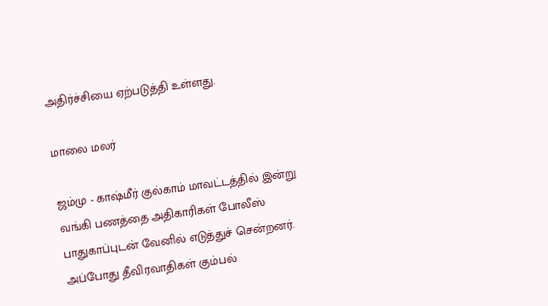அதிர்ச்சியை ஏற்படுத்தி உள்ளது.

மாலை மலர்

ஜம்மு - காஷ்மீர் குல்காம் மாவட்டத்தில் இன்று வங்கி பணத்தை அதிகாரிகள் போலீஸ் பாதுகாப்புடன் வேனில் எடுத்துச் சென்றனர். அப்போது தீவிரவாதிகள் கும்பல்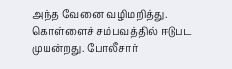அந்த வேனை வழிமறித்து. கொள்ளைச் சம்பவத்தில் ஈடுபட முயன்றது. போலீசார்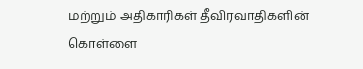மற்றும் அதிகாரிகள் தீவிரவாதிகளின் கொள்ளை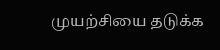முயற்சியை தடுக்க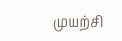முயற்சி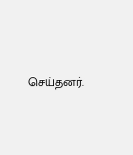செய்தனர்.